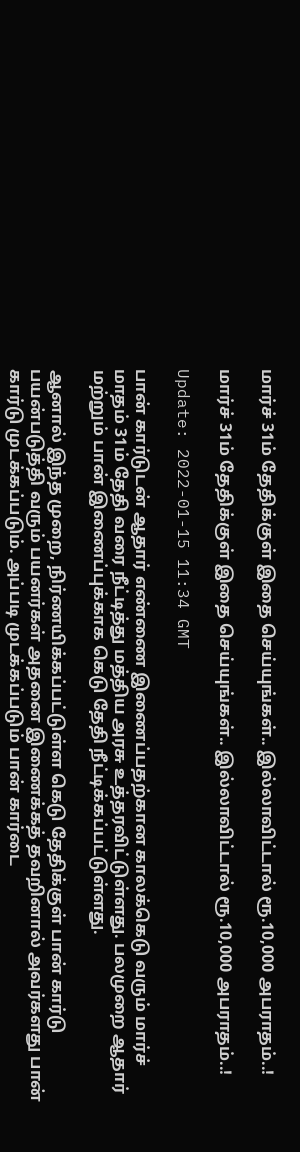மார்ச் 31ம் தேதிக்குள் இதை செய்யுங்கள்.. இல்லாவிட்டால் ரூ.10,000 அபராதம்..!

மார்ச் 31ம் தேதிக்குள் இதை செய்யுங்கள்.. இல்லாவிட்டால் ரூ.10,000 அபராதம்..!

Update: 2022-01-15 11:34 GMT

பான் கார்டுடன் ஆதார் எண்ணை இணைப்பதற்கான காலக்கெடு வரும் மார்ச் மாதம் 31ம் தேதி வரை நீட்டித்து மத்திய அரசு உத்தரவிட்டுள்ளது. பலமுறை ஆதார் மற்றும் பான் இணைப்புக்காக கெடு தேதி நீட்டிக்கப்பட்டுள்ளது.

ஆனால் இந்த முறை, நிர்ணயிக்கப்பட்டுள்ள கெடு தேதிக்குள் பான் கார்டு பயன்படுத்தி வரும் பயனர்கள் அதனை இணைக்கத் தவறினால் அவர்களது பான் கார்டு முடக்கப்படும். அப்படி முடக்கப்படும் பான் கார்டை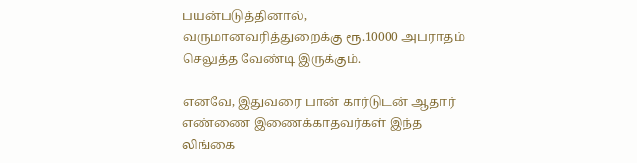பயன்படுத்தினால், வருமானவரித்துறைக்கு ரூ.10000 அபராதம் செலுத்த வேண்டி இருக்கும்.

எனவே, இதுவரை பான் கார்டுடன் ஆதார் எண்ணை இணைக்காதவர்கள் இந்த லிங்கை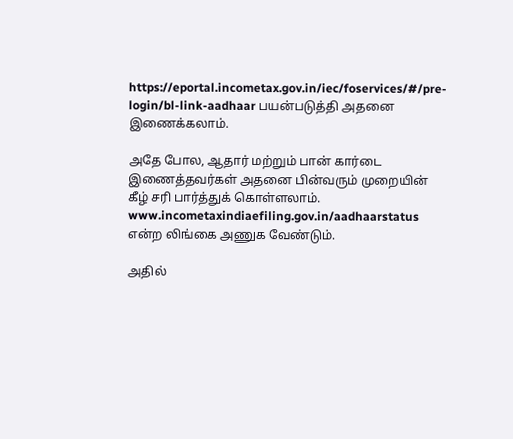https://eportal.incometax.gov.in/iec/foservices/#/pre-login/bl-link-aadhaar பயன்படுத்தி அதனை இணைக்கலாம்.

அதே போல, ஆதார் மற்றும் பான் கார்டை இணைத்தவர்கள் அதனை பின்வரும் முறையின் கீழ் சரி பார்த்துக் கொள்ளலாம். www.incometaxindiaefiling.gov.in/aadhaarstatus என்ற லிங்கை அணுக வேண்டும்.

அதில்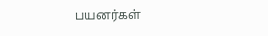பயனர்கள்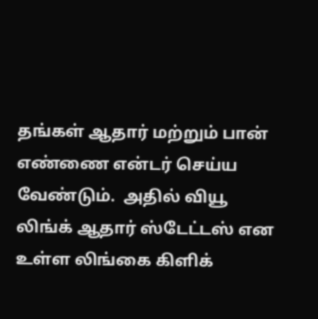தங்கள் ஆதார் மற்றும் பான் எண்ணை என்டர் செய்ய வேண்டும்.  அதில் வியூ லிங்க் ஆதார் ஸ்டேட்டஸ் என உள்ள லிங்கை கிளிக்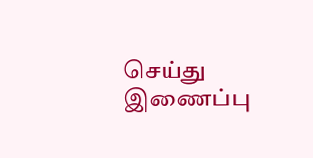செய்து இணைப்பு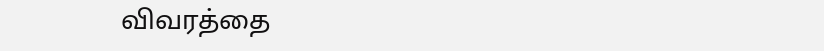விவரத்தை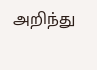அறிந்து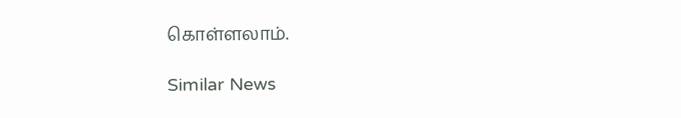கொள்ளலாம்.

Similar News